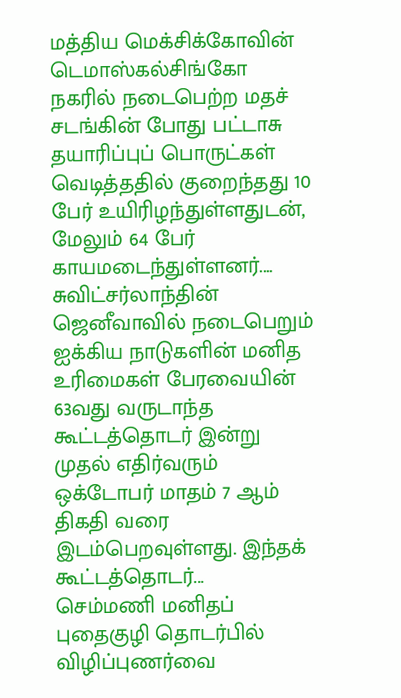மத்திய மெக்சிக்கோவின் டெமாஸ்கல்சிங்கோ நகரில் நடைபெற்ற மதச் சடங்கின் போது பட்டாசு தயாரிப்புப் பொருட்கள் வெடித்ததில் குறைந்தது 10 பேர் உயிரிழந்துள்ளதுடன், மேலும் 64 பேர் காயமடைந்துள்ளனர்....
சுவிட்சர்லாந்தின் ஜெனீவாவில் நடைபெறும் ஐக்கிய நாடுகளின் மனித உரிமைகள் பேரவையின் 63வது வருடாந்த கூட்டத்தொடர் இன்று முதல் எதிர்வரும் ஒக்டோபர் மாதம் 7 ஆம் திகதி வரை இடம்பெறவுள்ளது. இந்தக் கூட்டத்தொடர்...
செம்மணி மனிதப் புதைகுழி தொடர்பில் விழிப்புணர்வை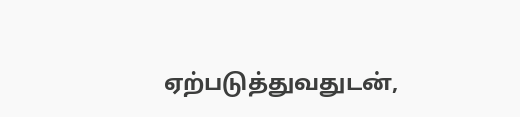ஏற்படுத்துவதுடன்,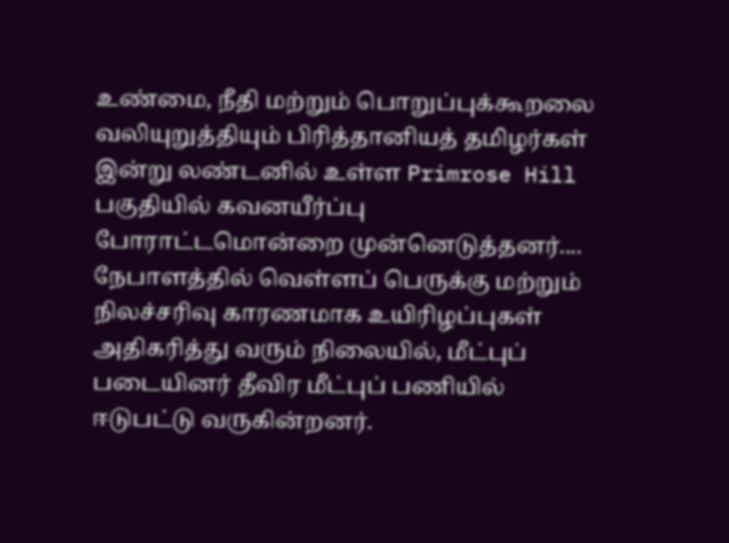உண்மை, நீதி மற்றும் பொறுப்புக்கூறலை வலியுறுத்தியும் பிரித்தானியத் தமிழர்கள் இன்று லண்டனில் உள்ள Primrose Hill பகுதியில் கவனயீர்ப்பு போராட்டமொன்றை முன்னெடுத்தனர்....
நேபாளத்தில் வெள்ளப் பெருக்கு மற்றும் நிலச்சரிவு காரணமாக உயிரிழப்புகள் அதிகரித்து வரும் நிலையில், மீட்புப் படையினர் தீவிர மீட்புப் பணியில் ஈடுபட்டு வருகின்றனர்.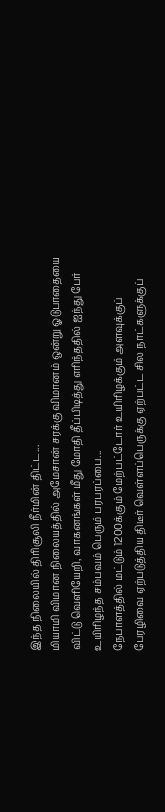இந்த நிலையில் திரிசூலி நீர்மின் திட்ட...
மியாமி விமான நிலையத்தில் அமேசான் சரக்கு விமானம் ஒன்று ஓடுபாதையை விட்டு வெளியேறி, வாகனங்கள் மீது மோதி தீப்பிடித்து எரிந்ததில் ஐந்து பேர் உயிரிழந்த சம்பவம் பெரும் பரபரப்பை...
நேபாளத்தில் மட்டும் 1200க்கும் மேற்பட்டோர் உயிரிழக்கும் அளவுக்குப் பேரழிவை ஏற்படுத்திய திடீர் வெள்ளப்பெருக்கு ஏற்பட்ட சில நாட்களுக்குப்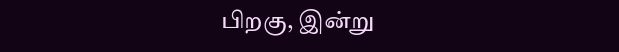பிறகு, இன்று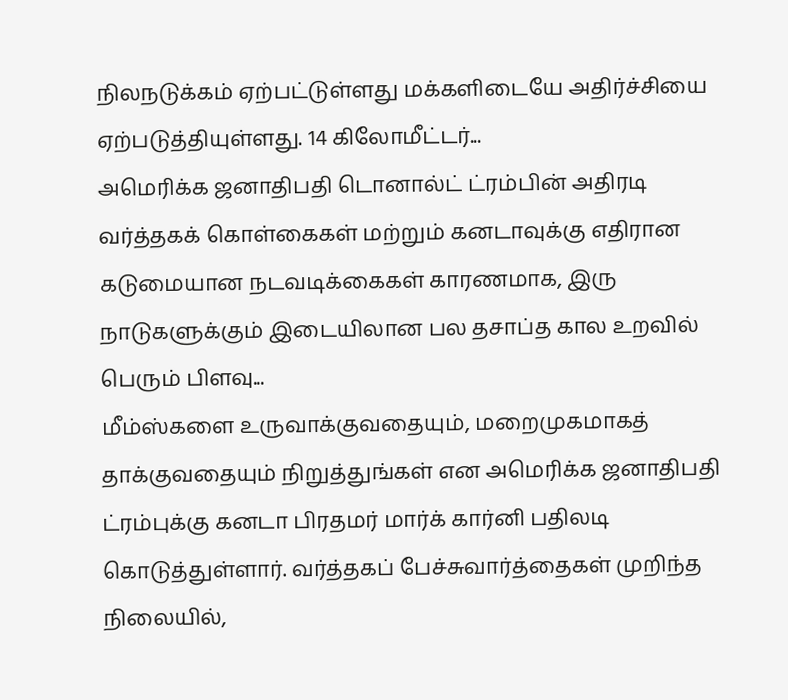நிலநடுக்கம் ஏற்பட்டுள்ளது மக்களிடையே அதிர்ச்சியை ஏற்படுத்தியுள்ளது. 14 கிலோமீட்டர்...
அமெரிக்க ஜனாதிபதி டொனால்ட் ட்ரம்பின் அதிரடி வர்த்தகக் கொள்கைகள் மற்றும் கனடாவுக்கு எதிரான கடுமையான நடவடிக்கைகள் காரணமாக, இரு நாடுகளுக்கும் இடையிலான பல தசாப்த கால உறவில் பெரும் பிளவு...
மீம்ஸ்களை உருவாக்குவதையும், மறைமுகமாகத் தாக்குவதையும் நிறுத்துங்கள் என அமெரிக்க ஜனாதிபதி ட்ரம்புக்கு கனடா பிரதமர் மார்க் கார்னி பதிலடி கொடுத்துள்ளார். வர்த்தகப் பேச்சுவார்த்தைகள் முறிந்த நிலையில்,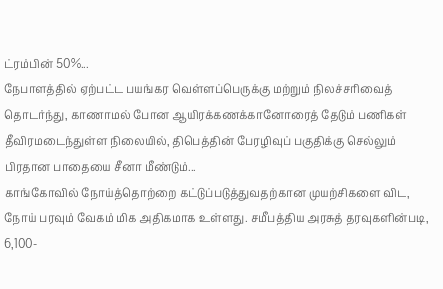ட்ரம்பின் 50%...
நேபாளத்தில் ஏற்பட்ட பயங்கர வெள்ளப்பெருக்கு மற்றும் நிலச்சரிவைத் தொடர்ந்து, காணாமல் போன ஆயிரக்கணக்கானோரைத் தேடும் பணிகள் தீவிரமடைந்துள்ள நிலையில், திபெத்தின் பேரழிவுப் பகுதிக்கு செல்லும் பிரதான பாதையை சீனா மீண்டும்...
காங்கோவில் நோய்த்தொற்றை கட்டுப்படுத்துவதற்கான முயற்சிகளை விட, நோய் பரவும் வேகம் மிக அதிகமாக உள்ளது. சமீபத்திய அரசுத் தரவுகளின்படி, 6,100-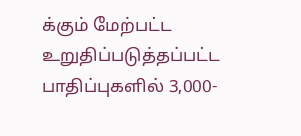க்கும் மேற்பட்ட உறுதிப்படுத்தப்பட்ட பாதிப்புகளில் 3,000-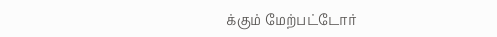க்கும் மேற்பட்டோர்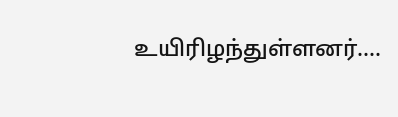உயிரிழந்துள்ளனர்....